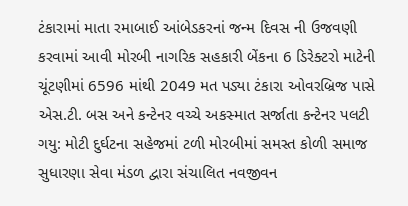ટંકારામાં માતા રમાબાઈ આંબેડકરનાં જન્મ દિવસ ની ઉજવણી કરવામાં આવી મોરબી નાગરિક સહકારી બેંકના 6 ડિરેક્ટરો માટેની ચૂંટણીમાં 6596 માંથી 2049 મત પડ્યા ટંકારા ઓવરબ્રિજ પાસે એસ.ટી. બસ અને કન્ટેનર વચ્ચે અકસ્માત સર્જાતા કન્ટેનર પલટી ગયુ: મોટી દુર્ઘટના સહેજમાં ટળી મોરબીમાં સમસ્ત કોળી સમાજ સુધારણા સેવા મંડળ દ્વારા સંચાલિત નવજીવન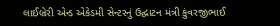લાઈબ્રેરી એન્ડ એકેડમી સેન્ટરનું ઉદ્ઘાટન મંત્રી કુંવરજીભાઈ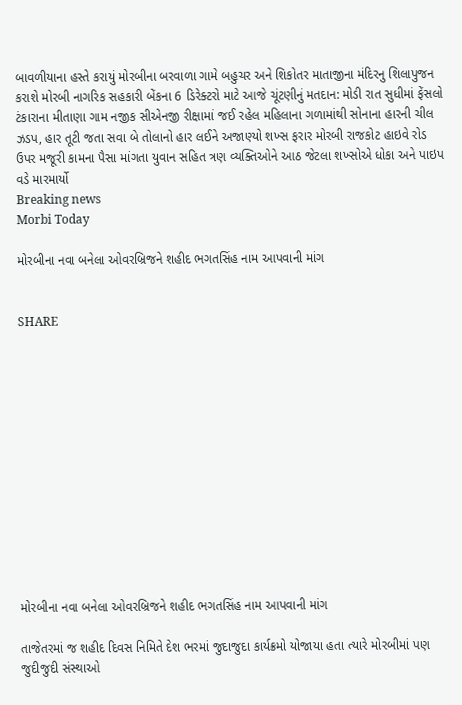બાવળીયાના હસ્તે કરાયું મોરબીના બરવાળા ગામે બહુચર અને શિકોતર માતાજીના મંદિરનુ શિલાપુજન કરાશે મોરબી નાગરિક સહકારી બેંકના 6 ડિરેક્ટરો માટે આજે ચૂંટણીનું મતદાન: મોડી રાત સુધીમાં ફેંસલો ટંકારાના મીતાણા ગામ નજીક સીએનજી રીક્ષામાં જઈ રહેલ મહિલાના ગળામાંથી સોનાના હારની ચીલ ઝડપ, હાર તૂટી જતા સવા બે તોલાનો હાર લઈને અજાણ્યો શખ્સ ફરાર મોરબી રાજકોટ હાઇવે રોડ ઉપર મજૂરી કામના પૈસા માંગતા યુવાન સહિત ત્રણ વ્યક્તિઓને આઠ જેટલા શખ્સોએ ધોકા અને પાઇપ વડે મારમાર્યો
Breaking news
Morbi Today

મોરબીના નવા બનેલા ઓવરબ્રિજને શહીદ ભગતસિંહ નામ આપવાની માંગ


SHARE













મોરબીના નવા બનેલા ઓવરબ્રિજને શહીદ ભગતસિંહ નામ આપવાની માંગ

તાજેતરમાં જ શહીદ દિવસ નિમિતે દેશ ભરમાં જુદાજુદા કાર્યક્રમો યોજાયા હતા ત્યારે મોરબીમાં પણ જુદીજુદી સંસ્થાઓ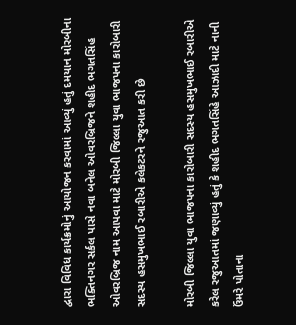દ્વારા વિવિધ કાર્યક્રમોનું આયોજન કરવામાં આવ્યું હતું દમયાન મોરબીના ભક્તિનગર સર્કલ પાસે નવા બનેલ ઓવરબ્રિજને શહીદ ભગતસિંહ ઓવરબ્રિજ નામ આપવા માટે મોરબી જિલ્લા યુવા ભાજપના કારોબારી સદસ્ય હસમુખભાઈ રબારીએ કલેકટરને રજુઆત કરી છે

મોરબી જિલ્લા યુવા ભાજપના કારોબારી સદસ્ય હસમુખભાઈ રબારીએ કરેલ રજુઆતમાં જણાવ્યું હતું કે શહીદ ભગતસિંહે આઝાદી માટે નાની ઉંમરે પોતાના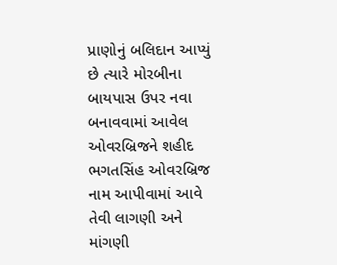પ્રાણોનું બલિદાન આપ્યું છે ત્યારે મોરબીના બાયપાસ ઉપર નવા બનાવવામાં આવેલ ઓવરબ્રિજને શહીદ ભગતસિંહ ઓવરબ્રિજ નામ આપીવામાં આવે તેવી લાગણી અને માંગણી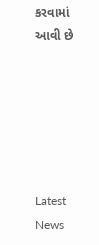કરવામાં આવી છે






Latest News